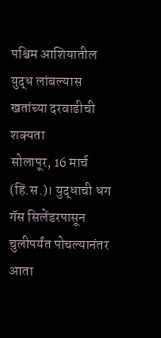पश्चिम आशियातील युद्ध लांबल्यास खतांच्या दरवाढीची शक्यता
सोलापूर, 16 मार्च (हिं.स.)। युद्धाची धग गॅस सिलेंडरपासून चुलीपर्यंत पोचल्यानंतर आता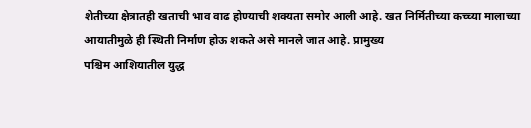शेतीच्या क्षेत्रातही खताची भाव वाढ होण्याची शक्यता समोर आली आहे. खत निर्मितीच्या कच्च्या मालाच्या आयातीमुळे ही स्थिती निर्माण होऊ शकते असे मानले जात आहे. प्रामुख्य
पश्चिम आशियातील युद्ध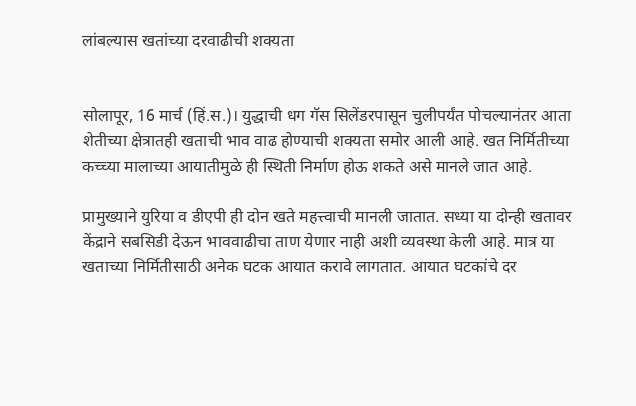लांबल्यास खतांच्या दरवाढीची शक्यता


सोलापूर, 16 मार्च (हिं.स.)। युद्धाची धग गॅस सिलेंडरपासून चुलीपर्यंत पोचल्यानंतर आता शेतीच्या क्षेत्रातही खताची भाव वाढ होण्याची शक्यता समोर आली आहे. खत निर्मितीच्या कच्च्या मालाच्या आयातीमुळे ही स्थिती निर्माण होऊ शकते असे मानले जात आहे.

प्रामुख्याने युरिया व डीएपी ही दोन खते महत्त्वाची मानली जातात. सध्या या दोन्ही खतावर केंद्राने सबसिडी देऊन भाववाढीचा ताण येणार नाही अशी व्यवस्था केली आहे. मात्र या खताच्या निर्मितीसाठी अनेक घटक आयात करावे लागतात. आयात घटकांचे दर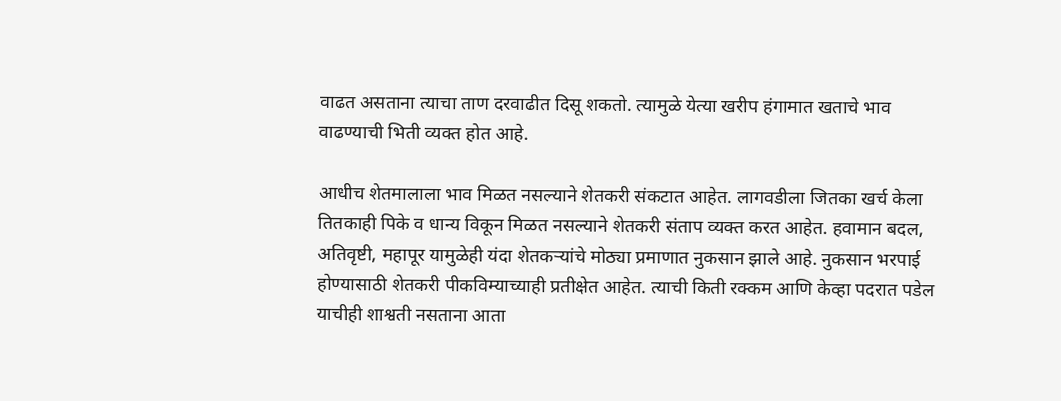वाढत असताना त्याचा ताण दरवाढीत दिसू शकतो. त्यामुळे येत्या खरीप हंगामात खताचे भाव वाढण्याची भिती व्यक्त होत आहे.

आधीच शेतमालाला भाव मिळत नसल्याने शेतकरी संकटात आहेत. लागवडीला जितका खर्च केला तितकाही पिके व धान्य विकून मिळत नसल्याने शेतकरी संताप व्यक्त करत आहेत. हवामान बदल, अतिवृष्टी, महापूर यामुळेही यंदा शेतकऱ्यांचे मोठ्या प्रमाणात नुकसान झाले आहे. नुकसान भरपाई होण्यासाठी शेतकरी पीकविम्याच्याही प्रतीक्षेत आहेत. त्याची किती रक्कम आणि केव्हा पदरात पडेल याचीही शाश्वती नसताना आता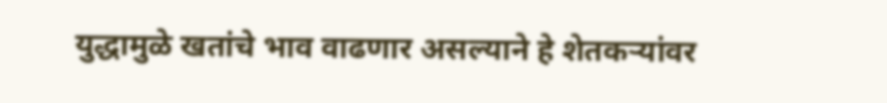युद्धामुळे खतांचे भाव वाढणार असल्याने हे शेतकऱ्यांवर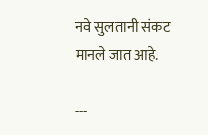नवे सुलतानी संकट मानले जात आहे.

---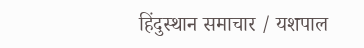हिंदुस्थान समाचार / यशपाल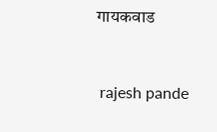गायकवाड


 rajesh pande